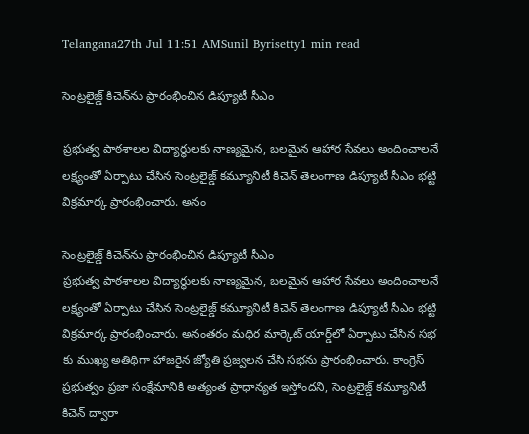Telangana27th Jul 11:51 AMSunil Byrisetty1 min read

సెంట్రలైజ్డ్ కిచెన్‌ను ప్రారంభించిన డిప్యూటీ సీఎం

ప్రభుత్వ పాఠశాలల విద్యార్థులకు నాణ్యమైన, బలమైన ఆహార సేవలు అందించాలనే లక్ష్యంతో ఏర్పాటు చేసిన సెంట్రలైజ్డ్ కమ్యూనిటీ కిచెన్ తెలంగాణ డిప్యూటీ సీఎం భట్టి విక్రమార్క ప్రారంభించారు. అనం

సెంట్రలైజ్డ్ కిచెన్‌ను ప్రారంభించిన డిప్యూటీ సీఎం
ప్రభుత్వ పాఠశాలల విద్యార్థులకు నాణ్యమైన, బలమైన ఆహార సేవలు అందించాలనే లక్ష్యంతో ఏర్పాటు చేసిన సెంట్రలైజ్డ్ కమ్యూనిటీ కిచెన్ తెలంగాణ డిప్యూటీ సీఎం భట్టి విక్రమార్క ప్రారంభించారు. అనంతరం మధిర మార్కెట్ యార్డ్‌లో ఏర్పాటు చేసిన సభ కు ముఖ్య అతిథిగా హాజరైన జ్యోతి ప్రజ్వలన చేసి సభను ప్రారంభించారు. కాంగ్రెస్ ప్రభుత్వం ప్రజా సంక్షేమానికి అత్యంత ప్రాధాన్యత ఇస్తోందని, సెంట్రలైజ్డ్ కమ్యూనిటీ కిచెన్ ద్వారా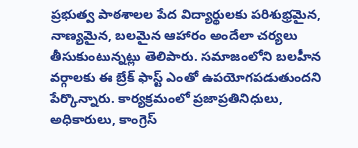ప్రభుత్వ పాఠశాలల పేద విద్యార్థులకు పరిశుభ్రమైన, నాణ్యమైన, బలమైన ఆహారం అందేలా చర్యలు తీసుకుంటున్నట్లు తెలిపారు. సమాజంలోని బలహీన వర్గాలకు ఈ బ్రేక్ ఫాస్ట్ ఎంతో ఉపయోగపడుతుందని పేర్కొన్నారు. కార్యక్రమంలో ప్రజాప్రతినిధులు, అధికారులు, కాంగ్రెస్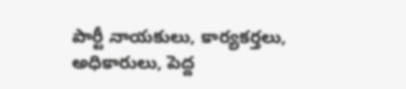పార్టీ నాయకులు, కార్యకర్తలు, అధికారులు, పెద్ద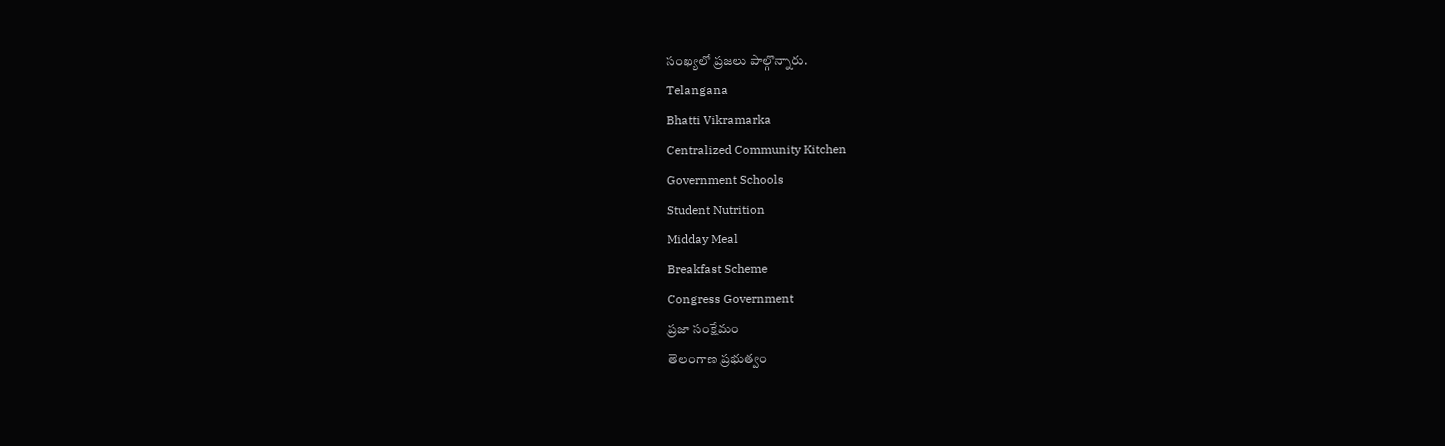సంఖ్యలో ప్రజలు పాల్గొన్నారు.
Telangana
Bhatti Vikramarka
Centralized Community Kitchen
Government Schools
Student Nutrition
Midday Meal
Breakfast Scheme
Congress Government
ప్రజా సంక్షేమం
తెలంగాణ ప్రభుత్వం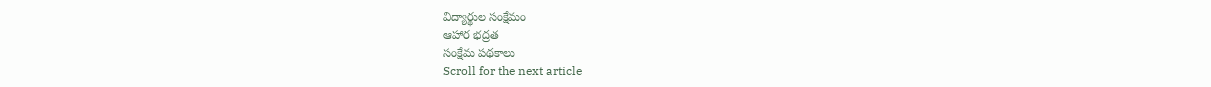విద్యార్థుల సంక్షేమం
ఆహార భద్రత
సంక్షేమ పథకాలు
Scroll for the next article